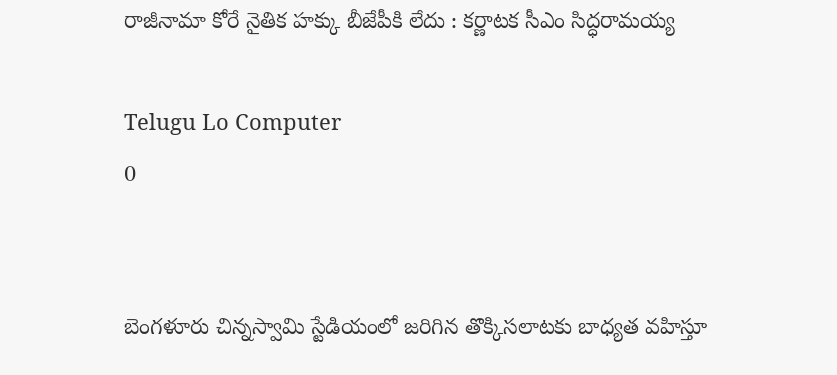రాజీనామా కోరే నైతిక హక్కు బీజేపీకి లేదు : కర్ణాటక సీఎం సిద్ధరామయ్య

Telugu Lo Computer
0


బెంగళూరు చిన్నస్వామి స్టేడియంలో జరిగిన తొక్కిసలాటకు బాధ్యత వహిస్తూ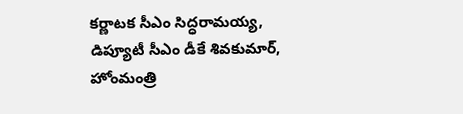కర్ణాటక సీఎం సిద్ధరామయ్య, డిప్యూటీ సీఎం డీకే శివకుమార్, హోంమంత్రి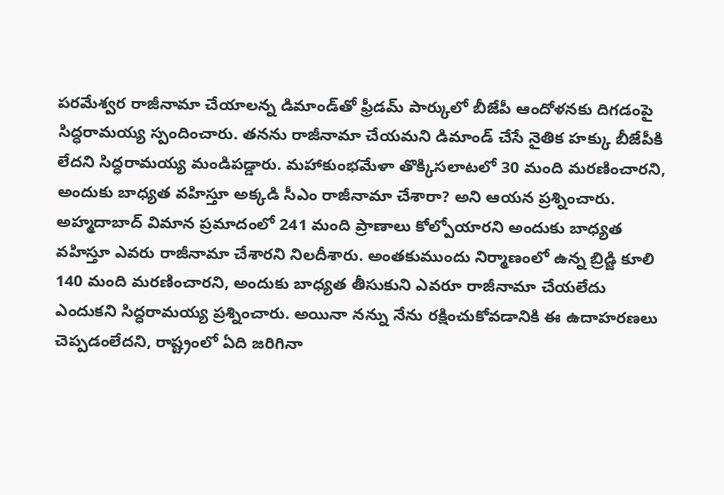పరమేశ్వర రాజీనామా చేయాలన్న డిమాండ్‌తో ఫ్రీడమ్‌ పార్కులో బీజేపీ ఆందోళనకు దిగడంపై సిద్ధరామయ్య స్పందించారు. తనను రాజీనామా చేయమని డిమాండ్‌ చేసే నైతిక హక్కు బీజేపీకి లేదని సిద్ధరామయ్య మండిపడ్డారు. మహాకుంభమేళా తొక్కిసలాటలో 30 మంది మరణించారని, అందుకు బాధ్యత వహిస్తూ అక్కడి సీఎం రాజీనామా చేశారా? అని ఆయన ప్రశ్నించారు. అహ్మదాబాద్‌ విమాన ప్రమాదంలో 241 మంది ప్రాణాలు కోల్పోయారని అందుకు బాధ్యత వహిస్తూ ఎవరు రాజీనామా చేశారని నిలదీశారు. అంతకుముందు నిర్మాణంలో ఉన్న బ్రిడ్జి కూలి 140 మంది మరణించారని, అందుకు బాధ్యత తీసుకుని ఎవరూ రాజీనామా చేయలేదు ఎందుకని సిద్ధరామయ్య ప్రశ్నించారు. అయినా నన్ను నేను రక్షించుకోవడానికి ఈ ఉదాహరణలు చెప్పడంలేదని, రాష్ట్రంలో ఏది జరిగినా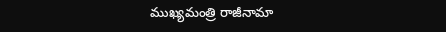ముఖ్యమంత్రి రాజీనామా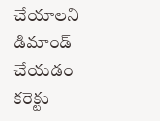చేయాలని డిమాండ్‌ చేయడం కరెక్టు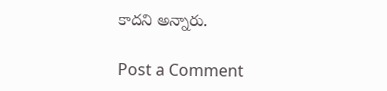కాదని అన్నారు.

Post a Comment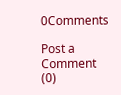0Comments

Post a Comment (0)